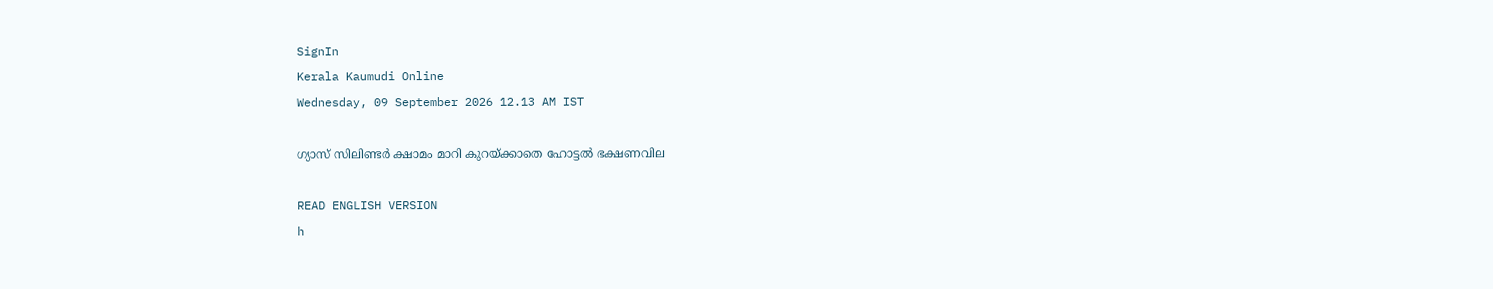SignIn
Kerala Kaumudi Online
Wednesday, 09 September 2026 12.13 AM IST

ഗ്യാസ് സിലിണ്ടർ ക്ഷാമം മാറി കുറയ്ക്കാതെ ഹോട്ടൽ ഭക്ഷണവില

READ ENGLISH VERSION
h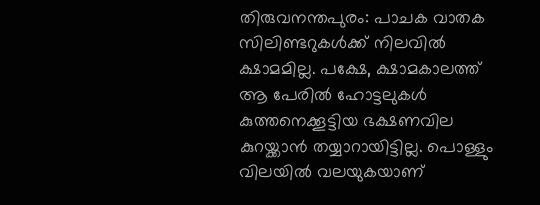തിരുവനന്തപുരം: പാചക വാതക സിലിണ്ടറുകൾക്ക് നിലവിൽ ക്ഷാമമില്ല. പക്ഷേ, ക്ഷാമകാലത്ത് ആ പേരിൽ ഹോട്ടലുകൾ കുത്തനെക്കൂട്ടിയ ഭക്ഷണവില കുറയ്ക്കാൻ തയ്യാറായിട്ടില്ല. പൊള്ളും വിലയിൽ വലയുകയാണ്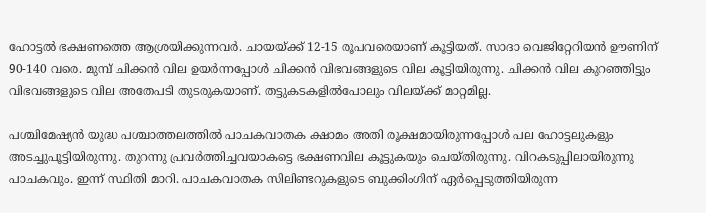ഹോട്ടൽ ഭക്ഷണത്തെ ആശ്രയിക്കുന്നവർ. ചായയ്ക്ക് 12-15 രൂപവരെയാണ് കൂട്ടിയത്. സാദാ വെജിറ്റേറിയൻ ഊണിന് 90-140 വരെ. മുമ്പ് ചിക്കൻ വില ഉയർന്നപ്പോൾ ചിക്കൻ വിഭവങ്ങളുടെ വില കൂട്ടിയിരുന്നു. ചിക്കൻ വില കുറഞ്ഞിട്ടും വിഭവങ്ങളുടെ വില അതേപടി തുടരുകയാണ്. തട്ടുകടകളിൽപോലും വിലയ്ക്ക് മാറ്റമില്ല.

പശ്ചിമേഷ്യൻ യുദ്ധ പശ്ചാത്തലത്തിൽ പാചകവാതക ക്ഷാമം അതി രൂക്ഷമായിരുന്നപ്പോൾ പല ഹോട്ടലുകളും അടച്ചുപൂട്ടിയിരുന്നു. തുറന്നു പ്രവർത്തിച്ചവയാകട്ടെ ഭക്ഷണവില കൂട്ടുകയും ചെയ്തിരുന്നു. വിറകടുപ്പിലായിരുന്നു പാചകവും. ഇന്ന് സ്ഥിതി മാറി. പാചകവാതക സിലിണ്ടറുകളുടെ ബുക്കിംഗിന് ഏർപ്പെടുത്തിയിരുന്ന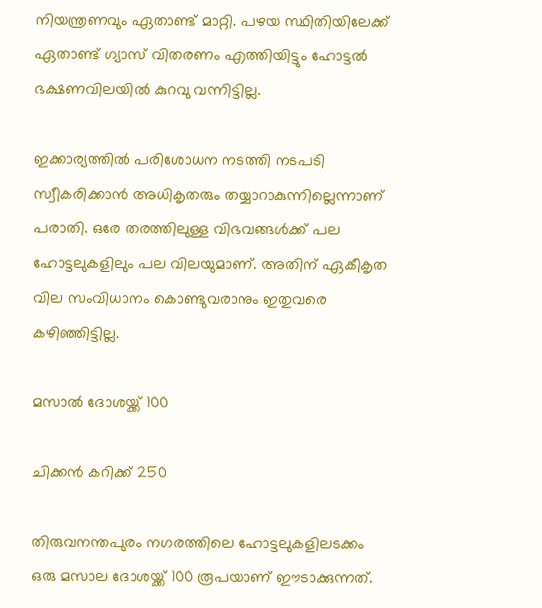നിയന്ത്രണവും ഏതാണ്ട് മാറ്റി. പഴയ സ്ഥിതിയിലേക്ക് ഏതാണ്ട് ഗ്യാസ് വിതരണം എത്തിയിട്ടും ഹോട്ടൽ ഭക്ഷണവിലയിൽ കുറവു വന്നിട്ടില്ല.

ഇക്കാര്യത്തിൽ പരിശോധന നടത്തി നടപടി സ്വീകരിക്കാൻ അധികൃതരും തയ്യാറാകുന്നില്ലെന്നാണ് പരാതി. ഒരേ തരത്തിലുള്ള വിഭവങ്ങൾക്ക് പല ഹോട്ടലുകളിലും പല വിലയുമാണ്. അതിന് ഏകീകൃത വില സംവിധാനം കൊണ്ടുവരാനും ഇതുവരെ കഴിഞ്ഞിട്ടില്ല.

മസാൽ ദോശയ്ക്ക് 100

ചിക്കൻ കറിക്ക് 250

തിരുവനന്തപുരം നഗരത്തിലെ ഹോട്ടലുകളിലടക്കം ഒരു മസാല ദോശയ്ക്ക് 100 രൂപയാണ് ഈടാക്കുന്നത്.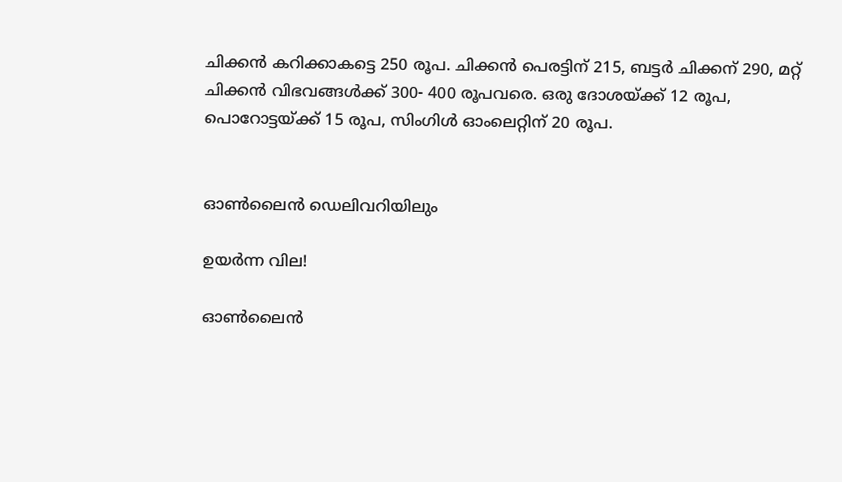ചിക്കൻ കറിക്കാകട്ടെ 250 രൂപ. ചിക്കൻ പെരട്ടിന് 215, ബട്ടർ ചിക്കന് 290, മറ്റ് ചിക്കൻ വിഭവങ്ങൾക്ക് 300- 400 രൂപവരെ. ഒരു ദോശയ്ക്ക് 12 രൂപ, പൊറോട്ടയ്ക്ക് 15 രൂപ, സിംഗിൾ ഓംലെറ്റിന് 20 രൂപ.


ഓൺലൈൻ ഡെലിവറിയിലും

ഉയർന്ന വില!

ഓൺലൈൻ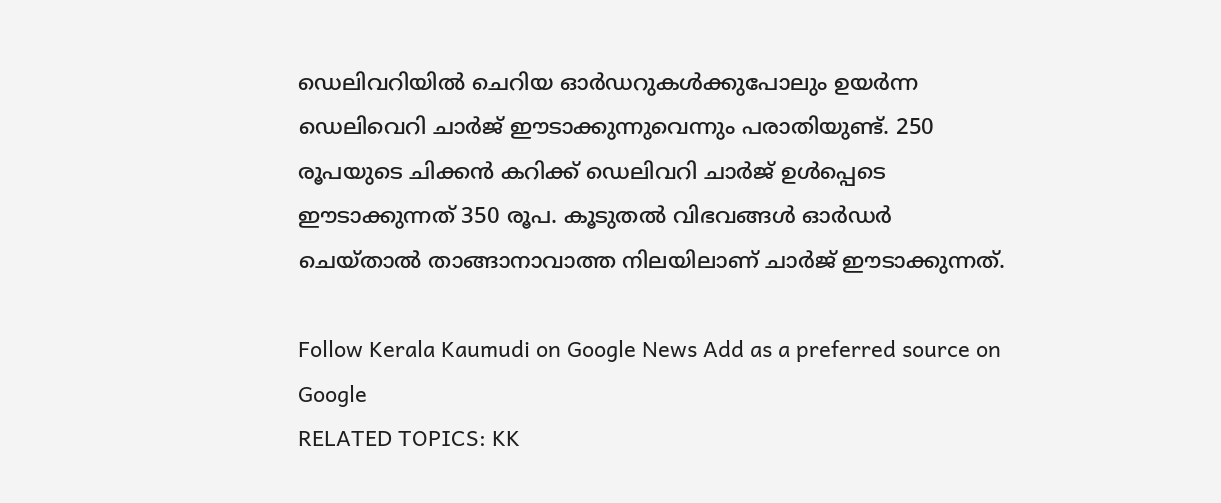ഡെലിവറിയിൽ ചെറിയ ഓർഡറുകൾക്കുപോലും ഉയർന്ന ഡെലിവെറി ചാർജ് ഈടാക്കുന്നുവെന്നും പരാതിയുണ്ട്. 250 രൂപയുടെ ചിക്കൻ കറിക്ക് ഡെലിവറി ചാർജ് ഉൾപ്പെടെ ഈടാക്കുന്നത് 350 രൂപ. കൂടുതൽ വിഭവങ്ങൾ ഓർഡർ ചെയ്താൽ താങ്ങാനാവാത്ത നിലയിലാണ് ചാർജ് ഈടാക്കുന്നത്.

Follow Kerala Kaumudi on Google News Add as a preferred source on Google
RELATED TOPICS: KK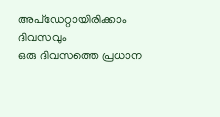അപ്ഡേറ്റായിരിക്കാം ദിവസവും
ഒരു ദിവസത്തെ പ്രധാന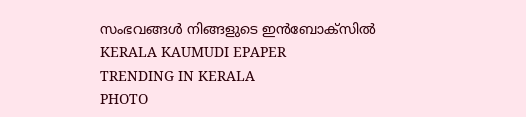സംഭവങ്ങൾ നിങ്ങളുടെ ഇൻബോക്സിൽ
KERALA KAUMUDI EPAPER
TRENDING IN KERALA
PHOTO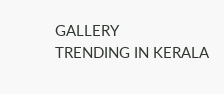GALLERY
TRENDING IN KERALA